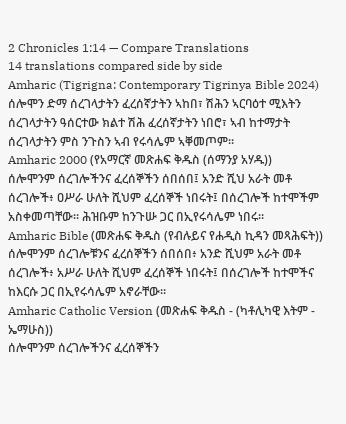2 Chronicles 1:14 — Compare Translations
14 translations compared side by side
Amharic (Tigrigna: Contemporary Tigrinya Bible 2024)
ሰሎሞን ድማ ሰረገላታትን ፈረሰኛታትን ኣከበ፣ ሽሕን ኣርባዕተ ሚእትን ሰረገላታትን ዓሰርተው ክልተ ሽሕ ፈረሰኛታትን ነበሮ፣ ኣብ ከተማታት ሰረገላታትን ምስ ንጉስን ኣብ የሩሳሌም ኣቐመጦም።
Amharic 2000 (የአማርኛ መጽሐፍ ቅዱስ (ሰማንያ አሃዱ))
ሰሎሞንም ሰረገሎችንና ፈረሰኞችን ሰበሰበ፤ አንድ ሺህ አራት መቶ ሰረገሎች፥ ዐሥራ ሁለት ሺህም ፈረሰኞች ነበሩት፤ በሰረገሎች ከተሞችም አስቀመጣቸው። ሕዝቡም ከንጉሡ ጋር በኢየሩሳሌም ነበሩ።
Amharic Bible (መጽሐፍ ቅዱስ (የብሉይና የሐዲስ ኪዳን መጻሕፍት))
ሰሎሞንም ሰረገሎቹንና ፈረሰኞችን ሰበሰበ፥ አንድ ሺህም አራት መቶ ሰረገሎች፥ አሥራ ሁለት ሺህም ፈረሰኞች ነበሩት፤ በሰረገሎች ከተሞችና ከእርሱ ጋር በኢየሩሳሌም አኖራቸው።
Amharic Catholic Version (መጽሐፍ ቅዱስ - (ካቶሊካዊ እትም - ኤማሁስ))
ሰሎሞንም ሰረገሎችንና ፈረሰኞችን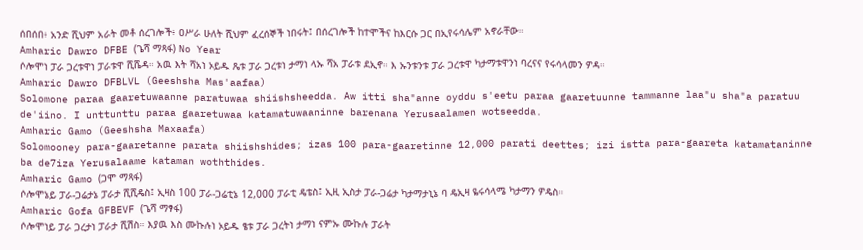ሰበሰበ፥ አንድ ሺህም አራት መቶ ሰረገሎች፥ ዐሥራ ሁለት ሺህም ፈረሰኞች ነበሩት፤ በሰረገሎች ከተሞችና ከእርሱ ጋር በኢየሩሳሌም አኖራቸው።
Amharic Dawro DFBE (ጌሻ ማጻፋ) No Year
ሶሎሞነ ፓራ ጋረቱዋነ ፓራቱዋ ሺሼዳ። አዉ እት ሻአነ ኦይዱ ጼቱ ፓራ ጋረቱነ ታማነ ላኡ ሻአ ፓራቱ ደኢኖ። እ ኡንቱንቱ ፓራ ጋረቱዋ ካታማቱዋንነ ባረናና የሩሳላመን ዎዳ።
Amharic Dawro DFBLVL (Geeshsha Mas'aafaa)
Solomone paraa gaaretuwaanne paratuwaa shiishsheedda. Aw itti sha"anne oyddu s'eetu paraa gaaretuunne tammanne laa"u sha"a paratuu de'iino. I unttunttu paraa gaaretuwaa katamatuwaaninne barenana Yerusaalamen wotseedda.
Amharic Gamo (Geeshsha Maxaafa)
Solomooney para-gaaretanne parata shiishshides; izas 100 para-gaaretinne 12,000 parati deettes; izi istta para-gaareta katamataninne ba de7iza Yerusalaame kataman woththides.
Amharic Gamo (ጋሞ ማጻፋ)
ሶሎሞኔይ ፓራ-ጋሬታኔ ፓራታ ሺሺዴስ፤ ኢዛስ 100 ፓራ-ጋሬቲኔ 12,000 ፓራቲ ዴቴስ፤ ኢዚ ኢስታ ፓራ-ጋሬታ ካታማታኒኔ ባ ዴኢዛ ዬሩሳላሜ ካታማን ዎዴስ።
Amharic Gofa GFBEVF (ጌሻ ማፃፋ)
ሶሎሞነይ ፓራ ጋረታነ ፓራታ ሺሽስ። እያዉ እስ ሙኩሉነ ኦይዱ ፄቱ ፓራ ጋረትነ ታማነ ናምኡ ሙኩሉ ፓራት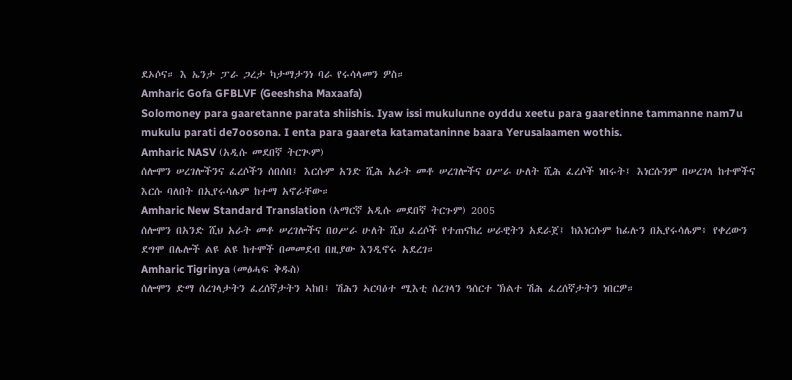ደኦሶና። እ ኤንታ ፓራ ጋረታ ካታማታንነ ባራ የሩሳላመን ዎስ።
Amharic Gofa GFBLVF (Geeshsha Maxaafa)
Solomoney para gaaretanne parata shiishis. Iyaw issi mukulunne oyddu xeetu para gaaretinne tammanne nam7u mukulu parati de7oosona. I enta para gaareta katamataninne baara Yerusalaamen wothis.
Amharic NASV (አዲሱ መደበኛ ትርጒም)
ሰሎሞን ሠረገሎችንና ፈረሶችን ሰበሰበ፤ እርሱም አንድ ሺሕ አራት መቶ ሠረገሎችና ዐሥራ ሁለት ሺሕ ፈረሶች ነበሩት፤ እነርሱንም በሠረገላ ከተሞችና እርሱ ባለበት በኢየሩሳሌም ከተማ አኖራቸው።
Amharic New Standard Translation (አማርኛ አዲሱ መደበኛ ትርጉም) 2005
ሰሎሞን በአንድ ሺህ አራት መቶ ሠረገሎችና በዐሥራ ሁለት ሺህ ፈረሶች የተጠናከረ ሠራዊትን አደራጀ፤ ከእነርሱም ከፊሉን በኢየሩሳሌም፥ የቀረውን ደግሞ በሌሎች ልዩ ልዩ ከተሞች በመመደብ በዚያው እንዲኖሩ አደረገ።
Amharic Tigrinya (መፅሓፍ ቅዱስ)
ሰሎሞን ድማ ሰረገላታትን ፈረሰኛታትን ኣከበ፤ ሽሕን ኣርባዕተ ሚእቲ ሰረገላን ዓሰርተ ኽልተ ሽሕ ፈረሰኛታትን ነበርዎ።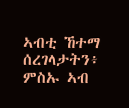ኣብቲ ኸተማ ሰረገላታትን፥ ምስኡ ኣብ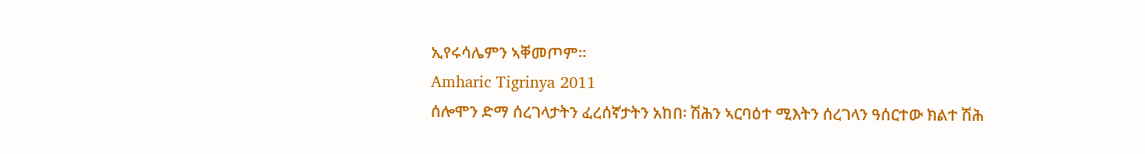ኢየሩሳሌምን ኣቐመጦም።
Amharic Tigrinya 2011
ሰሎሞን ድማ ሰረገላታትን ፈረሰኛታትን አከበ፡ ሽሕን ኣርባዕተ ሚእትን ሰረገላን ዓሰርተው ክልተ ሽሕ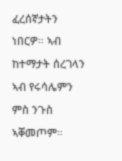ፈረሰኛታትን ነበርዎ። ኣብ ከተማታት ሰረገላን ኣብ የሩሳሌምን ምስ ንጉስ ኣቐመጦም።